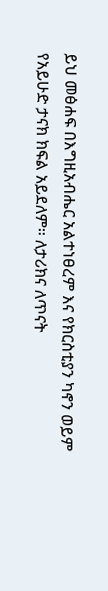ይህ መፅሐፍ በእግዚአብሔር አልተነፀረም እና የክርስቲያን ካኖን ወይም የአይሁድ ታናክ ክፍል አይደለም። ለታሪክና ለጥናት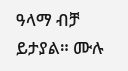ዓላማ ብቻ ይታያል። ሙሉ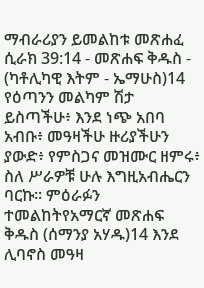ማብራሪያን ይመልከቱ መጽሐፈ ሲራክ 39:14 - መጽሐፍ ቅዱስ - (ካቶሊካዊ እትም - ኤማሁስ)14 የዕጣንን መልካም ሽታ ይስጣችሁ፥ እንደ ነጭ አበባ አብቡ፥ መዓዛችሁ ዙሪያችሁን ያውድ፥ የምስጋና መዝሙር ዘምሩ፥ ስለ ሥራዎቹ ሁሉ እግዚአብሔርን ባርኩ። ምዕራፉን ተመልከትየአማርኛ መጽሐፍ ቅዱስ (ሰማንያ አሃዱ)14 እንደ ሊባኖስ መዓዛ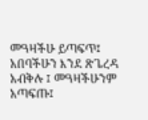መዓዛችሁ ይጣፍጥ፤ አበባችሁን እንደ ጽጌረዳ አብቅሉ ፤ መዓዛችሁንም አጣፍጡ፤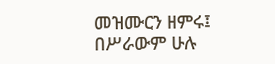መዝሙርን ዘምሩ፤ በሥራውም ሁሉ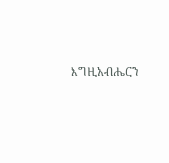እግዚአብሔርን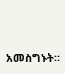አመስግኑት።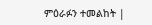ምዕራፉን ተመልከት |